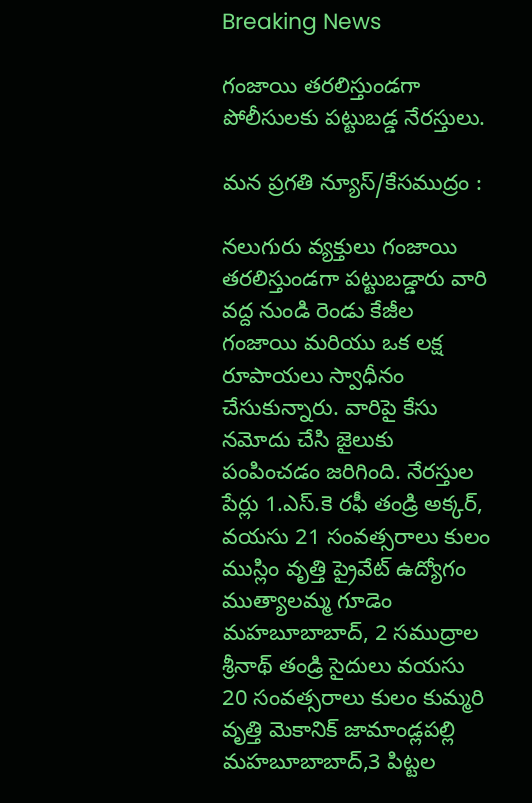Breaking News

గంజాయి తరలిస్తుండగా పోలీసులకు పట్టుబడ్డ నేరస్తులు.

మన ప్రగతి న్యూస్/కేసముద్రం :

నలుగురు వ్యక్తులు గంజాయి తరలిస్తుండగా పట్టుబడ్డారు వారి వద్ద నుండి రెండు కేజీల గంజాయి మరియు ఒక లక్ష రూపాయలు స్వాధీనం చేసుకున్నారు. వారిపై కేసు నమోదు చేసి జైలుకు పంపించడం జరిగింది. నేరస్తుల పేర్లు 1.ఎస్.కె రఫీ తండ్రి అక్కర్, వయసు 21 సంవత్సరాలు కులం ముస్లిం వృత్తి ప్రైవేట్ ఉద్యోగం ముత్యాలమ్మ గూడెం మహబూబాబాద్, 2 సముద్రాల శ్రీనాథ్ తండ్రి సైదులు వయసు 20 సంవత్సరాలు కులం కుమ్మరి వృత్తి మెకానిక్ జామాండ్లపల్లి మహబూబాబాద్,3 పిట్టల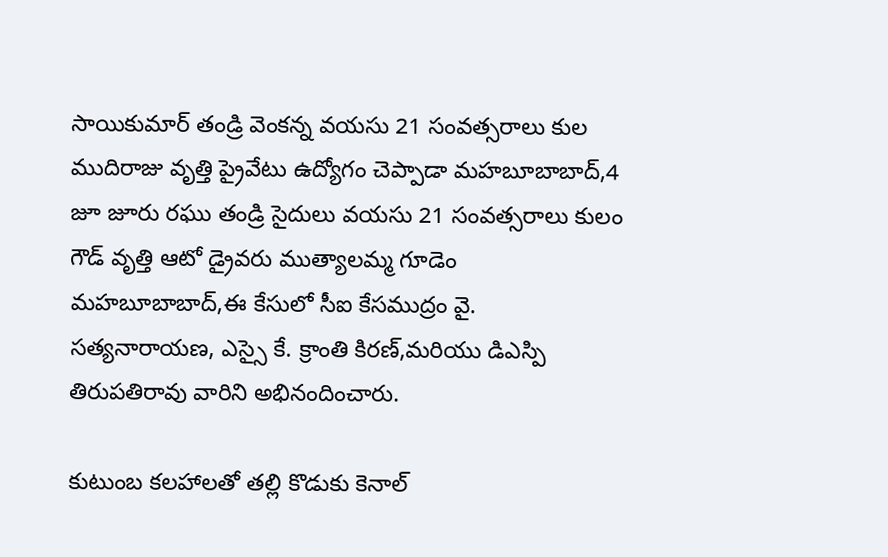సాయికుమార్ తండ్రి వెంకన్న వయసు 21 సంవత్సరాలు కుల ముదిరాజు వృత్తి ప్రైవేటు ఉద్యోగం చెప్పాడా మహబూబాబాద్,4 జూ జూరు రఘు తండ్రి సైదులు వయసు 21 సంవత్సరాలు కులం గౌడ్ వృత్తి ఆటో డ్రైవరు ముత్యాలమ్మ గూడెం మహబూబాబాద్,ఈ కేసులో సీఐ కేసముద్రం వై. సత్యనారాయణ, ఎస్సై కే. క్రాంతి కిరణ్,మరియు డిఎస్పి తిరుపతిరావు వారిని అభినందించారు.

కుటుంబ కలహాలతో తల్లి కొడుకు కెనాల్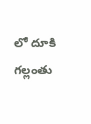లో దూకి గల్లంతు